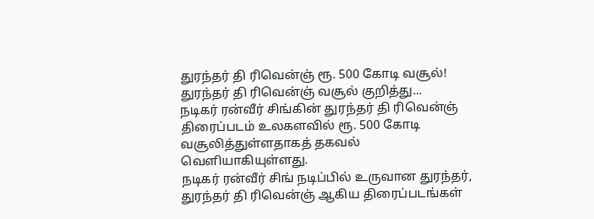துரந்தர் தி ரிவென்ஞ் ரூ. 500 கோடி வசூல்!
துரந்தர் தி ரிவென்ஞ் வசூல் குறித்து...
நடிகர் ரன்வீர் சிங்கின் துரந்தர் தி ரிவென்ஞ் திரைப்படம் உலகளவில் ரூ. 500 கோடி வசூலித்துள்ளதாகத் தகவல் வெளியாகியுள்ளது.
நடிகர் ரன்வீர் சிங் நடிப்பில் உருவான துரந்தர், துரந்தர் தி ரிவென்ஞ் ஆகிய திரைப்படங்கள்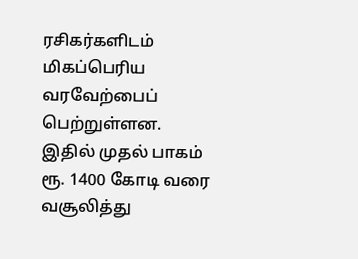ரசிகர்களிடம் மிகப்பெரிய வரவேற்பைப் பெற்றுள்ளன.
இதில் முதல் பாகம் ரூ. 1400 கோடி வரை வசூலித்து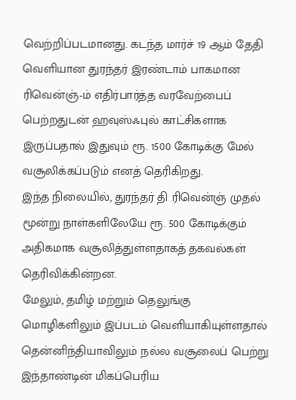வெற்றிப்படமானது. கடந்த மார்ச் 19 ஆம் தேதி வெளியான துரந்தர் இரண்டாம் பாகமான ரிவென்ஞ்-ம் எதிர்பார்த்த வரவேற்பைப் பெற்றதுடன் ஹவுஸ்ஃபுல் காட்சிகளாக இருப்பதால் இதுவும் ரூ. 1500 கோடிக்கு மேல் வசூலிக்கப்படும் எனத் தெரிகிறது.
இந்த நிலையில், துரந்தர் தி ரிவென்ஞ் முதல் மூன்று நாள்களிலேயே ரூ. 500 கோடிக்கும் அதிகமாக வசூலித்துள்ளதாகத் தகவல்கள் தெரிவிக்கின்றன.
மேலும், தமிழ் மற்றும் தெலுங்கு மொழிகளிலும் இப்படம் வெளியாகியுள்ளதால் தென்னிந்தியாவிலும் நல்ல வசூலைப் பெற்று இந்தாண்டின் மிகப்பெரிய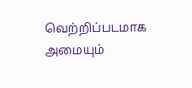வெற்றிப்படமாக அமையும்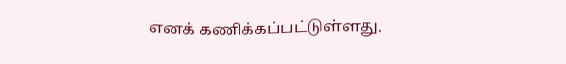எனக் கணிக்கப்பட்டுள்ளது.